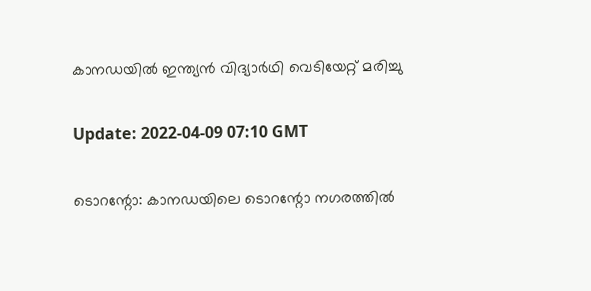കാനഡയില്‍ ഇന്ത്യന്‍ വിദ്യാര്‍ഥി വെടിയേറ്റ് മരിച്ചു

Update: 2022-04-09 07:10 GMT

ടൊറന്റോ: കാനഡയിലെ ടൊറന്റോ നഗരത്തില്‍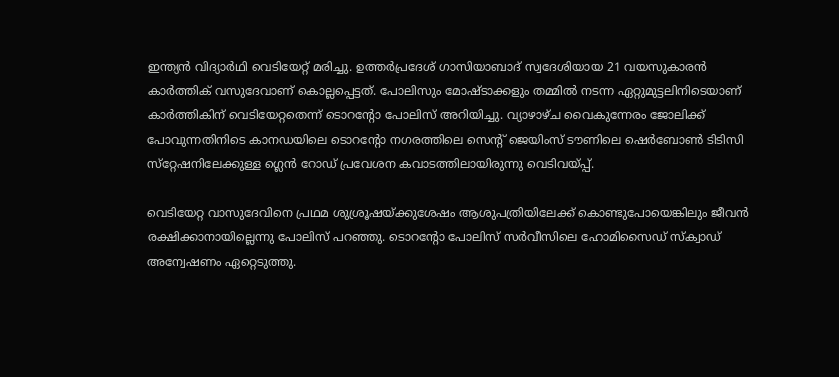ഇന്ത്യന്‍ വിദ്യാര്‍ഥി വെടിയേറ്റ് മരിച്ചു. ഉത്തര്‍പ്രദേശ് ഗാസിയാബാദ് സ്വദേശിയായ 21 വയസുകാരന്‍ കാര്‍ത്തിക് വസുദേവാണ് കൊല്ലപ്പെട്ടത്. പോലിസും മോഷ്ടാക്കളും തമ്മില്‍ നടന്ന ഏറ്റുമുട്ടലിനിടെയാണ് കാര്‍ത്തികിന് വെടിയേറ്റതെന്ന് ടൊറന്റോ പോലിസ് അറിയിച്ചു. വ്യാഴാഴ്ച വൈകുന്നേരം ജോലിക്ക് പോവുന്നതിനിടെ കാനഡയിലെ ടൊറന്റോ നഗരത്തിലെ സെന്റ് ജെയിംസ് ടൗണിലെ ഷെര്‍ബോണ്‍ ടിടിസി സ്‌റ്റേഷനിലേക്കുള്ള ഗ്ലെന്‍ റോഡ് പ്രവേശന കവാടത്തിലായിരുന്നു വെടിവയ്പ്പ്.

വെടിയേറ്റ വാസുദേവിനെ പ്രഥമ ശുശ്രൂഷയ്ക്കുശേഷം ആശുപത്രിയിലേക്ക് കൊണ്ടുപോയെങ്കിലും ജീവന്‍ രക്ഷിക്കാനായില്ലെന്നു പോലിസ് പറഞ്ഞു. ടൊറന്റോ പോലിസ് സര്‍വീസിലെ ഹോമിസൈഡ് സ്‌ക്വാഡ് അന്വേഷണം ഏറ്റെടുത്തു.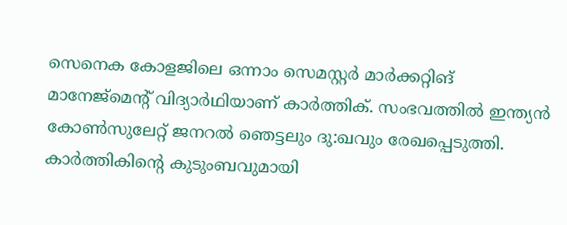സെനെക കോളജിലെ ഒന്നാം സെമസ്റ്റര്‍ മാര്‍ക്കറ്റിങ് മാനേജ്‌മെന്റ് വിദ്യാര്‍ഥിയാണ് കാര്‍ത്തിക്. സംഭവത്തില്‍ ഇന്ത്യന്‍ കോണ്‍സുലേറ്റ് ജനറല്‍ ഞെട്ടലും ദു:ഖവും രേഖപ്പെടുത്തി. കാര്‍ത്തികിന്റെ കുടുംബവുമായി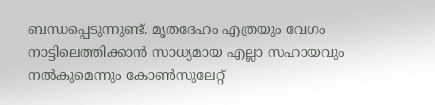ബന്ധപ്പെടുന്നുണ്ട്. മൃതദേഹം എത്രയും വേഗം നാട്ടിലെത്തിക്കാന്‍ സാധ്യമായ എല്ലാ സഹായവും നല്‍കുമെന്നും കോണ്‍സുലേറ്റ്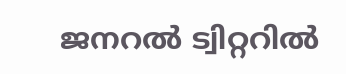ജനറല്‍ ട്വിറ്ററില്‍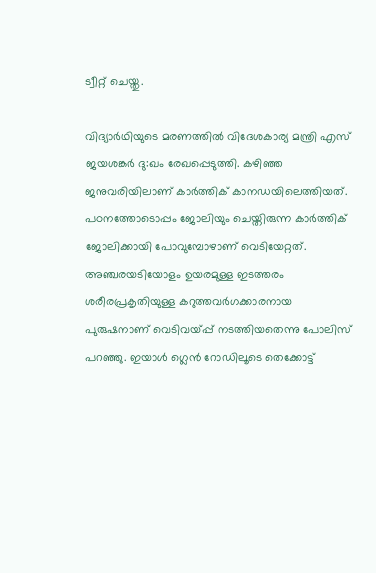ട്വീറ്റ് ചെയ്തു.

വിദ്യാര്‍ഥിയുടെ മരണത്തില്‍ വിദേശകാര്യ മന്ത്രി എസ് ജയശങ്കര്‍ ദു:ഖം രേഖപ്പെടുത്തി. കഴിഞ്ഞ ജനുവരിയിലാണ് കാര്‍ത്തിക് കാനഡയിലെത്തിയത്. പഠനത്തോടൊപ്പം ജോലിയും ചെയ്തിരുന്ന കാര്‍ത്തിക് ജോലിക്കായി പോവുമ്പോഴാണ് വെടിയേറ്റത്. അഞ്ചരയടിയോളം ഉയരമുള്ള ഇടത്തരം ശരീരപ്രകൃതിയുള്ള കറുത്തവര്‍ഗക്കാരനായ പുരുഷനാണ് വെടിവയ്പ്പ് നടത്തിയതെന്നു പോലിസ് പറഞ്ഞു. ഇയാള്‍ ഗ്ലെന്‍ റോഡിലൂടെ തെക്കോട്ട്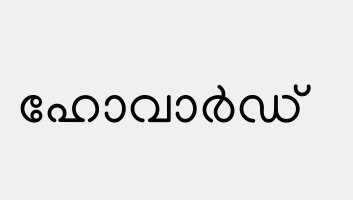ഹോവാര്‍ഡ്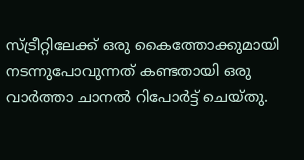സ്ട്രീറ്റിലേക്ക് ഒരു കൈത്തോക്കുമായി നടന്നുപോവുന്നത് കണ്ടതായി ഒരു വാര്‍ത്താ ചാനല്‍ റിപോര്‍ട്ട് ചെയ്തു.